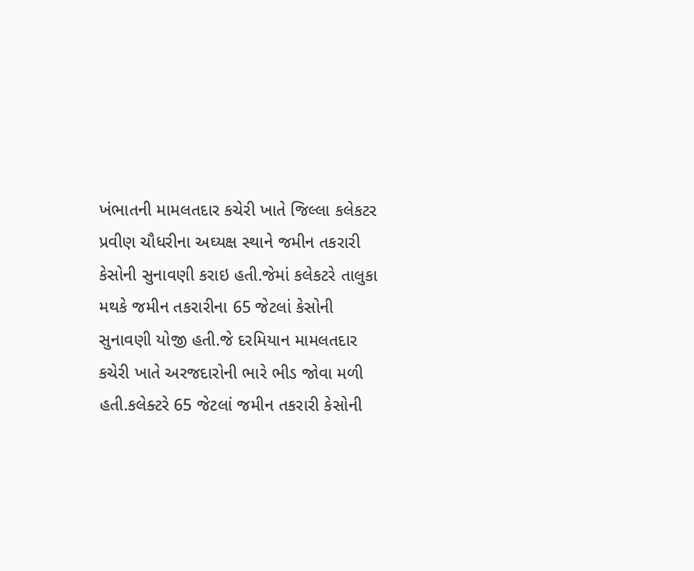ખંભાતની મામલતદાર કચેરી ખાતે જિલ્લા કલેકટર પ્રવીણ ચૌધરીના અઘ્યક્ષ સ્થાને જમીન તકરારી કેસોની સુનાવણી કરાઇ હતી.જેમાં કલેકટરે તાલુકા મથકે જમીન તકરારીના 65 જેટલાં કેસોની સુનાવણી યોજી હતી.જે દરમિયાન મામલતદાર કચેરી ખાતે અરજદારોની ભારે ભીડ જોવા મળી હતી.કલેક્ટરે 65 જેટલાં જમીન તકરારી કેસોની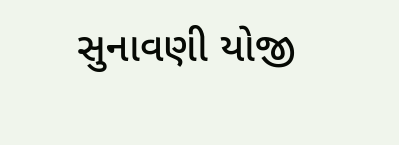સુનાવણી યોજી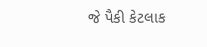જે પૈકી કેટલાક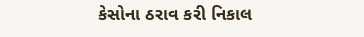કેસોના ઠરાવ કરી નિકાલ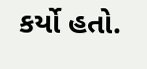કર્યો હતો.